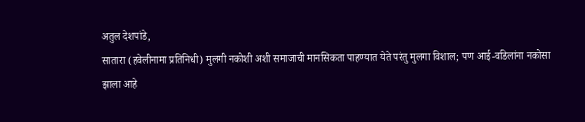अतुल देशपांडे,
सातारा (हवेलीनामा प्रतिनिधी) मुलगी नकोशी अशी समाजाची मानसिकता पाहण्यात येते परंतु मुलगा विशाल; पण आई-वडिलांना नकोसा झाला आहे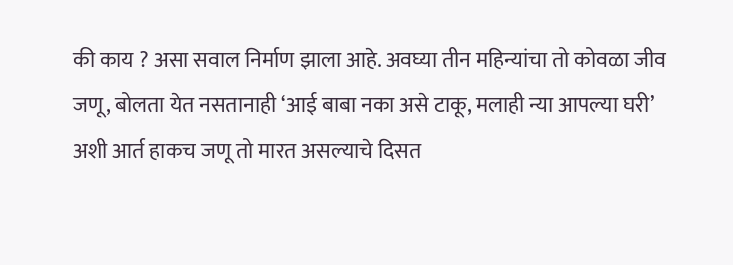की काय ? असा सवाल निर्माण झाला आहे. अवघ्या तीन महिन्यांचा तो कोवळा जीव जणू, बोलता येत नसतानाही ‘आई बाबा नका असे टाकू, मलाही न्या आपल्या घरी’ अशी आर्त हाकच जणू तो मारत असल्याचे दिसत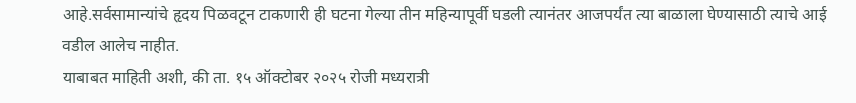आहे.सर्वसामान्यांचे हृदय पिळवटून टाकणारी ही घटना गेल्या तीन महिन्यापूर्वी घडली त्यानंतर आजपर्यंत त्या बाळाला घेण्यासाठी त्याचे आई वडील आलेच नाहीत.
याबाबत माहिती अशी, की ता. १५ ऑक्टोबर २०२५ रोजी मध्यरात्री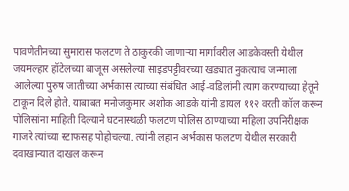पावणेतीनच्या सुमारास फलटण ते ठाकुरकी जाणाऱ्या मार्गावरील आडकेवस्ती येथील जयमल्हार हॉटेलच्या बाजूस असलेल्या साइडपट्टीवरच्या खड्यात नुकत्याच जन्माला आलेल्या पुरुष जातीच्या अर्भकास त्याच्या संबंधित आई-वडिलांनी त्याग करण्याच्या हेतूने टाकून दिले होते. याबाबत मनोजकुमार अशोक आडके यांनी डायल ११२ वरती कॉल करून पोलिसांना माहिती दिल्याने घटनास्थळी फलटण पोलिस ठाण्याच्या महिला उपनिरीक्षक गाजरे त्यांच्या स्टाफसह पोहोचल्या. त्यांनी लहान अर्भकास फलटण येथील सरकारी दवाखान्यात दाखल करून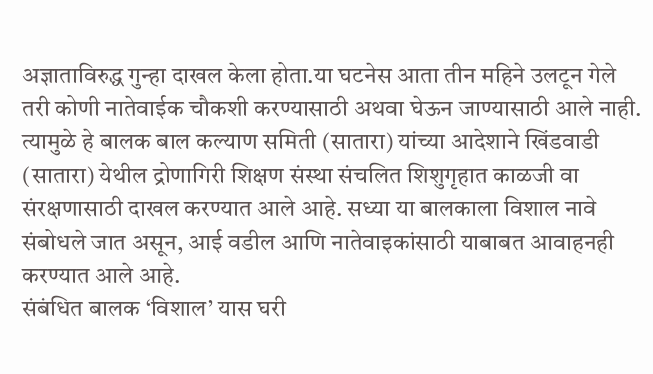अज्ञाताविरुद्ध गुन्हा दाखल केला होता.या घटनेस आता तीन महिने उलटून गेले तरी कोणी नातेवाईक चौकशी करण्यासाठी अथवा घेऊन जाण्यासाठी आले नाही. त्यामुळे हे बालक बाल कल्याण समिती (सातारा) यांच्या आदेशाने खिंडवाडी (सातारा) येथील द्रोणागिरी शिक्षण संस्था संचलित शिशुगृहात काळजी वा संरक्षणासाठी दाखल करण्यात आले आहे. सध्या या बालकाला विशाल नावे संबोधले जात असून, आई वडील आणि नातेवाइकांसाठी याबाबत आवाहनही करण्यात आले आहे.
संबंधित बालक ‘विशाल’ यास घरी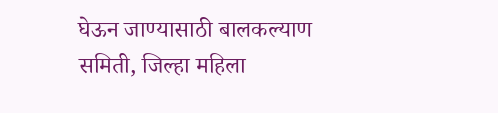घेऊन जाण्यासाठी बालकल्याण समिती, जिल्हा महिला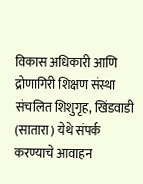विकास अधिकारी आणि द्रोणागिरी शिक्षण संस्था संचलित शिशुगृह, खिंडवाडी (सातारा) येथे संपर्क करण्याचे आवाहन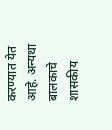करण्यात येत आहे. अन्यथा बालकाचे शासकीय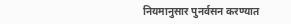नियमानुसार पुनर्वसन करण्यात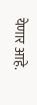येणार आहे.